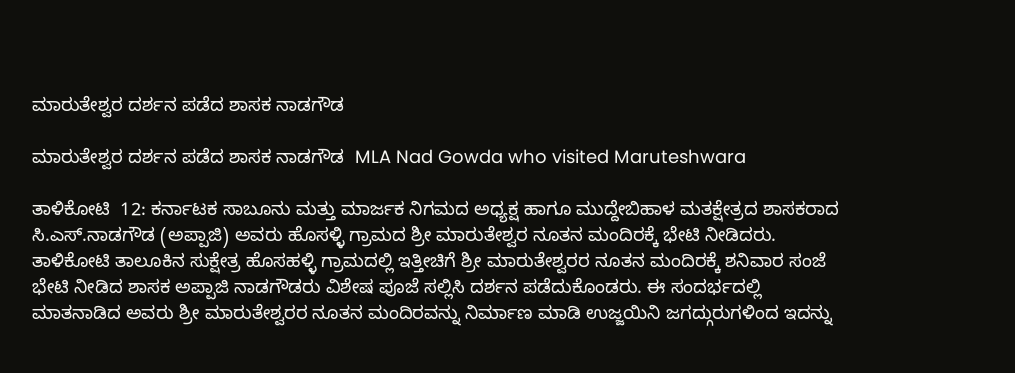ಮಾರುತೇಶ್ವರ ದರ್ಶನ ಪಡೆದ ಶಾಸಕ ನಾಡಗೌಡ

ಮಾರುತೇಶ್ವರ ದರ್ಶನ ಪಡೆದ ಶಾಸಕ ನಾಡಗೌಡ  MLA Nad Gowda who visited Maruteshwara

ತಾಳಿಕೋಟಿ  12: ಕರ್ನಾಟಕ ಸಾಬೂನು ಮತ್ತು ಮಾರ್ಜಕ ನಿಗಮದ ಅಧ್ಯಕ್ಷ ಹಾಗೂ ಮುದ್ದೇಬಿಹಾಳ ಮತಕ್ಷೇತ್ರದ ಶಾಸಕರಾದ ಸಿ.ಎಸ್‌.ನಾಡಗೌಡ (ಅಪ್ಪಾಜಿ) ಅವರು ಹೊಸಳ್ಳಿ ಗ್ರಾಮದ ಶ್ರೀ ಮಾರುತೇಶ್ವರ ನೂತನ ಮಂದಿರಕ್ಕೆ ಭೇಟಿ ನೀಡಿದರು. ತಾಳಿಕೋಟಿ ತಾಲೂಕಿನ ಸುಕ್ಷೇತ್ರ ಹೊಸಹಳ್ಳಿ ಗ್ರಾಮದಲ್ಲಿ ಇತ್ತೀಚಿಗೆ ಶ್ರೀ ಮಾರುತೇಶ್ವರರ ನೂತನ ಮಂದಿರಕ್ಕೆ ಶನಿವಾರ ಸಂಜೆ ಭೇಟಿ ನೀಡಿದ ಶಾಸಕ ಅಪ್ಪಾಜಿ ನಾಡಗೌಡರು ವಿಶೇಷ ಪೂಜೆ ಸಲ್ಲಿಸಿ ದರ್ಶನ ಪಡೆದುಕೊಂಡರು. ಈ ಸಂದರ್ಭದಲ್ಲಿ ಮಾತನಾಡಿದ ಅವರು ಶ್ರೀ ಮಾರುತೇಶ್ವರರ ನೂತನ ಮಂದಿರವನ್ನು ನಿರ್ಮಾಣ ಮಾಡಿ ಉಜ್ಜಯಿನಿ ಜಗದ್ಗುರುಗಳಿಂದ ಇದನ್ನು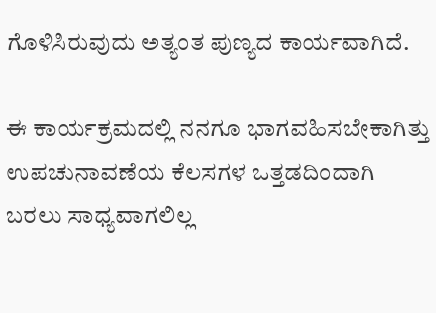ಗೊಳಿಸಿರುವುದು ಅತ್ಯಂತ ಪುಣ್ಯದ ಕಾರ್ಯವಾಗಿದೆ.

ಈ ಕಾರ್ಯಕ್ರಮದಲ್ಲಿ ನನಗೂ ಭಾಗವಹಿಸಬೇಕಾಗಿತ್ತು ಉಪಚುನಾವಣೆಯ ಕೆಲಸಗಳ ಒತ್ತಡದಿಂದಾಗಿ ಬರಲು ಸಾಧ್ಯವಾಗಲಿಲ್ಲ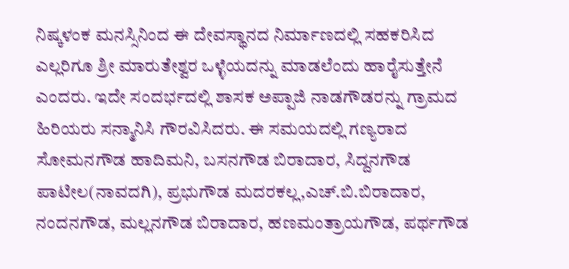ನಿಷ್ಕಳಂಕ ಮನಸ್ಸಿನಿಂದ ಈ ದೇವಸ್ಥಾನದ ನಿರ್ಮಾಣದಲ್ಲಿ ಸಹಕರಿಸಿದ ಎಲ್ಲರಿಗೂ ಶ್ರೀ ಮಾರುತೇಶ್ವರ ಒಳ್ಳೆಯದನ್ನು ಮಾಡಲೆಂದು ಹಾರೈಸುತ್ತೇನೆ ಎಂದರು. ಇದೇ ಸಂದರ್ಭದಲ್ಲಿ ಶಾಸಕ ಅಪ್ಪಾಜಿ ನಾಡಗೌಡರನ್ನು ಗ್ರಾಮದ ಹಿರಿಯರು ಸನ್ಮಾನಿಸಿ ಗೌರವಿಸಿದರು. ಈ ಸಮಯದಲ್ಲಿ ಗಣ್ಯರಾದ ಸೋಮನಗೌಡ ಹಾದಿಮನಿ, ಬಸನಗೌಡ ಬಿರಾದಾರ, ಸಿದ್ದನಗೌಡ ಪಾಟೀಲ(ನಾವದಗಿ), ಪ್ರಭುಗೌಡ ಮದರಕಲ್ಲ,ಎಚ್‌.ಬಿ.ಬಿರಾದಾರ, ನಂದನಗೌಡ, ಮಲ್ಲನಗೌಡ ಬಿರಾದಾರ, ಹಣಮಂತ್ರಾಯಗೌಡ, ಪರ್ಥಗೌಡ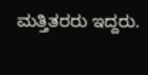ಮತ್ತಿತರರು ಇದ್ದರು.